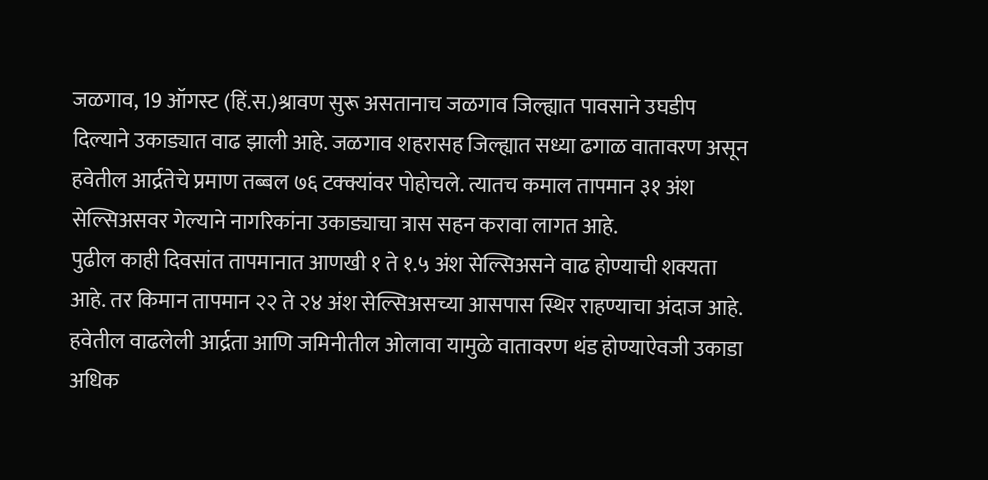जळगाव, 19 ऑगस्ट (हिं.स.)श्रावण सुरू असतानाच जळगाव जिल्ह्यात पावसाने उघडीप दिल्याने उकाड्यात वाढ झाली आहे. जळगाव शहरासह जिल्ह्यात सध्या ढगाळ वातावरण असून हवेतील आर्द्रतेचे प्रमाण तब्बल ७६ टक्क्यांवर पोहोचले. त्यातच कमाल तापमान ३१ अंश सेल्सिअसवर गेल्याने नागरिकांना उकाड्याचा त्रास सहन करावा लागत आहे.
पुढील काही दिवसांत तापमानात आणखी १ ते १.५ अंश सेल्सिअसने वाढ होण्याची शक्यता आहे. तर किमान तापमान २२ ते २४ अंश सेल्सिअसच्या आसपास स्थिर राहण्याचा अंदाज आहे. हवेतील वाढलेली आर्द्रता आणि जमिनीतील ओलावा यामुळे वातावरण थंड होण्याऐवजी उकाडा अधिक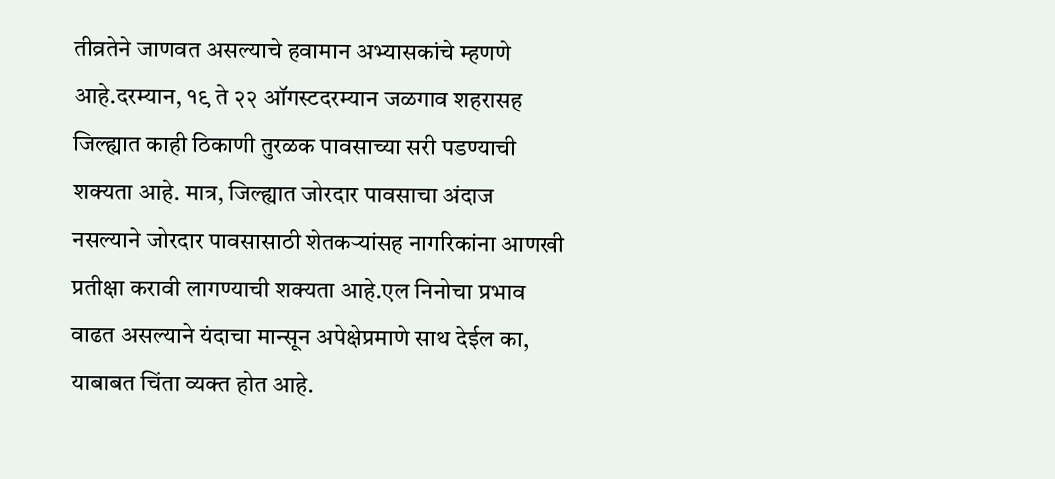तीव्रतेने जाणवत असल्याचे हवामान अभ्यासकांचे म्हणणे आहे.दरम्यान, १९ ते २२ ऑगस्टदरम्यान जळगाव शहरासह जिल्ह्यात काही ठिकाणी तुरळक पावसाच्या सरी पडण्याची शक्यता आहे. मात्र, जिल्ह्यात जोरदार पावसाचा अंदाज नसल्याने जोरदार पावसासाठी शेतकऱ्यांसह नागरिकांना आणखी प्रतीक्षा करावी लागण्याची शक्यता आहे.एल निनोचा प्रभाव वाढत असल्याने यंदाचा मान्सून अपेक्षेप्रमाणे साथ देईल का, याबाबत चिंता व्यक्त होत आहे.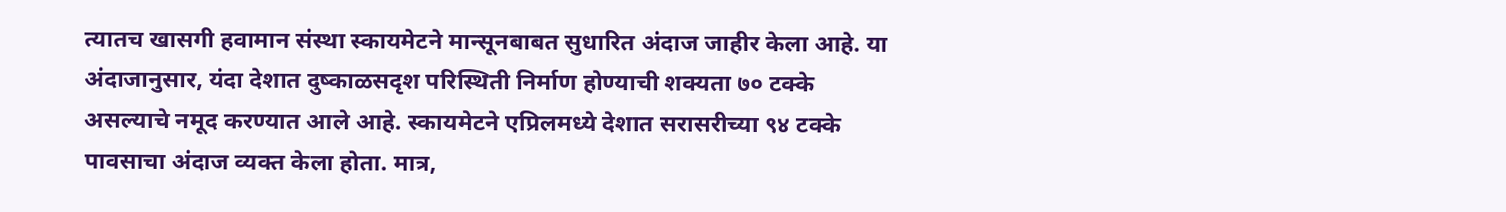त्यातच खासगी हवामान संस्था स्कायमेटने मान्सूनबाबत सुधारित अंदाज जाहीर केला आहे. या अंदाजानुसार, यंदा देशात दुष्काळसदृश परिस्थिती निर्माण होण्याची शक्यता ७० टक्के असल्याचे नमूद करण्यात आले आहे. स्कायमेटने एप्रिलमध्ये देशात सरासरीच्या ९४ टक्के पावसाचा अंदाज व्यक्त केला होता. मात्र,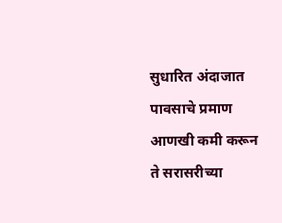सुधारित अंदाजात पावसाचे प्रमाण आणखी कमी करून ते सरासरीच्या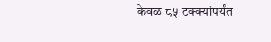केवळ ८५ टक्क्यांपर्यंत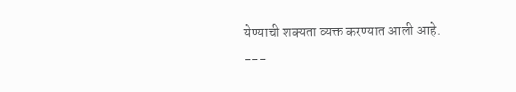येण्याची शक्यता व्यक्त करण्यात आली आहे.
---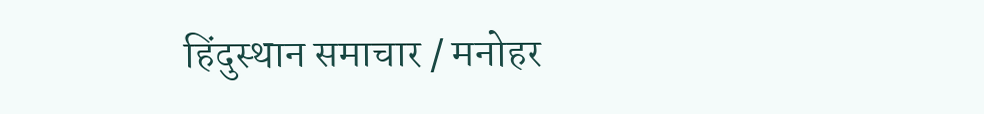हिंदुस्थान समाचार / मनोहर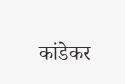कांडेकर